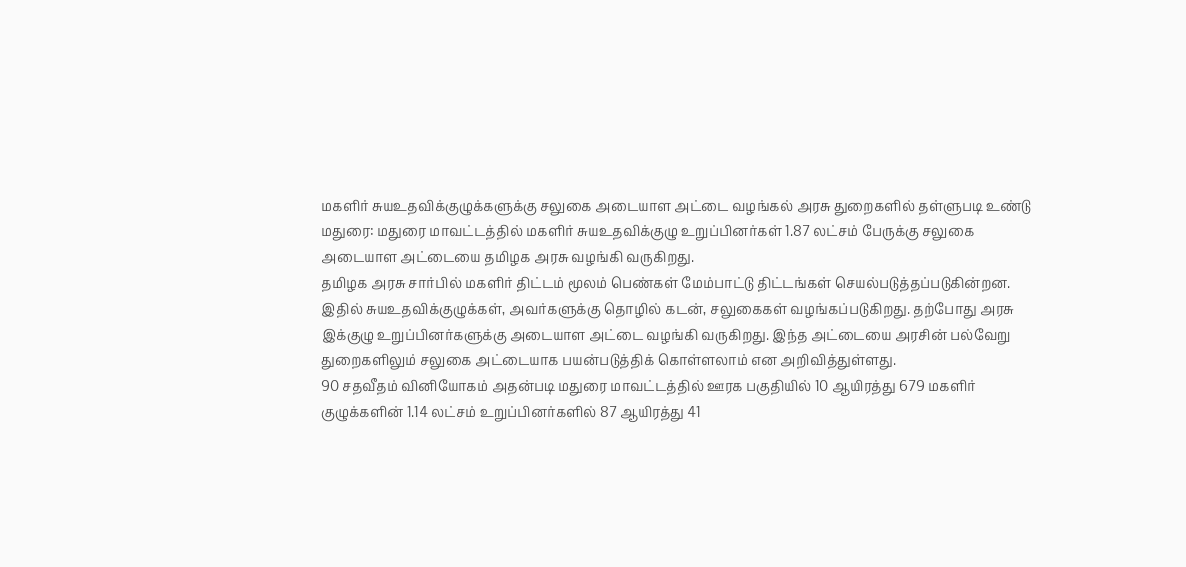மகளிர் சுயஉதவிக்குழுக்களுக்கு சலுகை அடையாள அட்டை வழங்கல் அரசு துறைகளில் தள்ளுபடி உண்டு
மதுரை: மதுரை மாவட்டத்தில் மகளிர் சுயஉதவிக்குழு உறுப்பினர்கள் 1.87 லட்சம் பேருக்கு சலுகை அடையாள அட்டையை தமிழக அரசு வழங்கி வருகிறது.
தமிழக அரசு சார்பில் மகளிர் திட்டம் மூலம் பெண்கள் மேம்பாட்டு திட்டங்கள் செயல்படுத்தப்படுகின்றன. இதில் சுயஉதவிக்குழுக்கள், அவர்களுக்கு தொழில் கடன், சலுகைகள் வழங்கப்படுகிறது. தற்போது அரசு இக்குழு உறுப்பினர்களுக்கு அடையாள அட்டை வழங்கி வருகிறது. இந்த அட்டையை அரசின் பல்வேறு துறைகளிலும் சலுகை அட்டையாக பயன்படுத்திக் கொள்ளலாம் என அறிவித்துள்ளது.
90 சதவீதம் வினியோகம் அதன்படி மதுரை மாவட்டத்தில் ஊரக பகுதியில் 10 ஆயிரத்து 679 மகளிர் குழுக்களின் 1.14 லட்சம் உறுப்பினர்களில் 87 ஆயிரத்து 41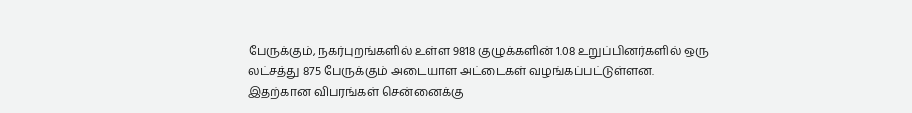பேருக்கும், நகர்புறங்களில் உள்ள 9818 குழுக்களின் 1.08 உறுப்பினர்களில் ஒரு லட்சத்து 875 பேருக்கும் அடையாள அட்டைகள் வழங்கப்பட்டுள்ளன.
இதற்கான விபரங்கள் சென்னைக்கு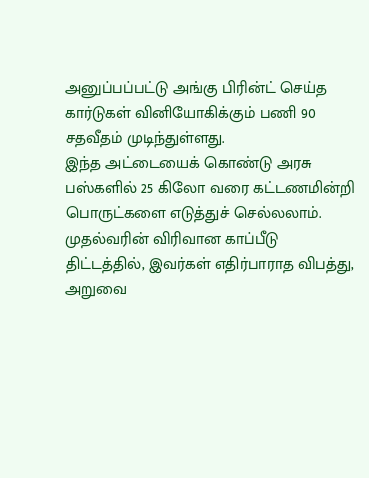அனுப்பப்பட்டு அங்கு பிரின்ட் செய்த கார்டுகள் வினியோகிக்கும் பணி 90 சதவீதம் முடிந்துள்ளது.
இந்த அட்டையைக் கொண்டு அரசு பஸ்களில் 25 கிலோ வரை கட்டணமின்றி பொருட்களை எடுத்துச் செல்லலாம். முதல்வரின் விரிவான காப்பீடு திட்டத்தில், இவர்கள் எதிர்பாராத விபத்து, அறுவை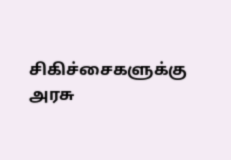சிகிச்சைகளுக்கு அரசு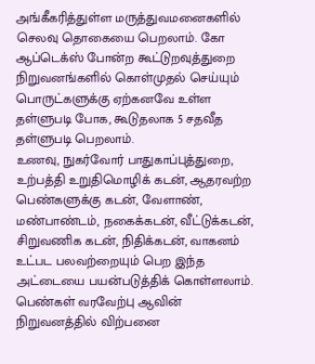அங்கீகரித்துள்ள மருத்துவமனைகளில் செலவு தொகையை பெறலாம். கோ ஆப்டெக்ஸ் போன்ற கூட்டுறவுத்துறை நிறுவனங்களில் கொள்முதல் செய்யும் பொருட்களுக்கு ஏற்கனவே உள்ள தள்ளுபடி போக, கூடுதலாக 5 சதவீத தள்ளுபடி பெறலாம்.
உணவு, நுகர்வோர் பாதுகாப்புத்துறை, உற்பத்தி உறுதிமொழிக் கடன், ஆதரவற்ற பெண்களுக்கு கடன், வேளாண், மண்பாண்டம், நகைக்கடன், வீட்டுக்கடன், சிறுவணிக கடன், நிதிக்கடன், வாகனம் உட்பட பலவற்றையும் பெற இந்த அட்டையை பயன்படுத்திக் கொள்ளலாம்.
பெண்கள் வரவேற்பு ஆவின் நிறுவனத்தில் விற்பனை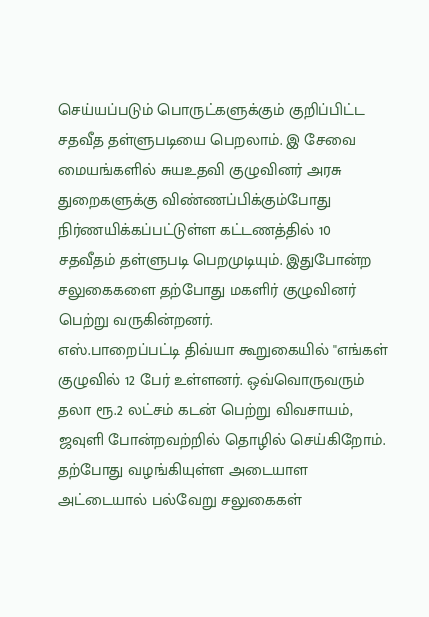செய்யப்படும் பொருட்களுக்கும் குறிப்பிட்ட சதவீத தள்ளுபடியை பெறலாம். இ சேவை மையங்களில் சுயஉதவி குழுவினர் அரசு துறைகளுக்கு விண்ணப்பிக்கும்போது நிர்ணயிக்கப்பட்டுள்ள கட்டணத்தில் 10 சதவீதம் தள்ளுபடி பெறமுடியும். இதுபோன்ற சலுகைகளை தற்போது மகளிர் குழுவினர் பெற்று வருகின்றனர்.
எஸ்.பாறைப்பட்டி திவ்யா கூறுகையில் ''எங்கள் குழுவில் 12 பேர் உள்ளனர். ஒவ்வொருவரும் தலா ரூ.2 லட்சம் கடன் பெற்று விவசாயம், ஜவுளி போன்றவற்றில் தொழில் செய்கிறோம்.
தற்போது வழங்கியுள்ள அடையாள அட்டையால் பல்வேறு சலுகைகள்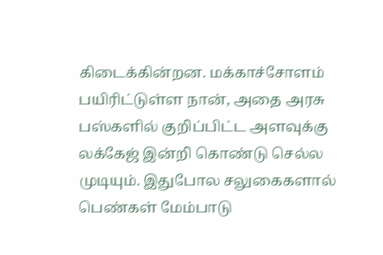கிடைக்கின்றன. மக்காச்சோளம் பயிரிட்டுள்ள நான், அதை அரசு பஸ்களில் குறிப்பிட்ட அளவுக்கு லக்கேஜ் இன்றி கொண்டு செல்ல முடியும். இதுபோல சலுகைகளால் பெண்கள் மேம்பாடு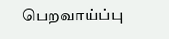பெறவாய்ப்பு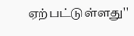ஏற்பட்டுள்ளது''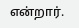என்றார்.